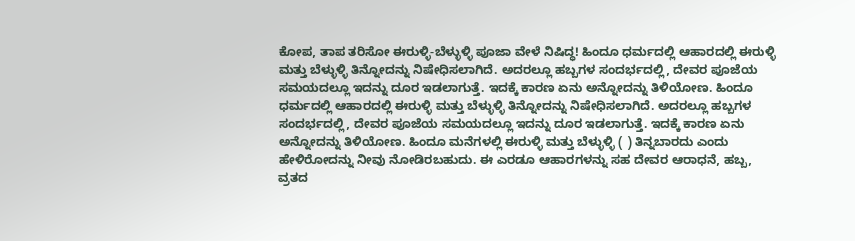ಕೋಪ, ತಾಪ ತರಿಸೋ ಈರುಳ್ಳಿ-ಬೆಳ್ಳುಳ್ಳಿ ಪೂಜಾ ವೇಳೆ ನಿಷಿದ್ಧ! ಹಿಂದೂ ಧರ್ಮದಲ್ಲಿ ಆಹಾರದಲ್ಲಿ ಈರುಳ್ಳಿ ಮತ್ತು ಬೆಳ್ಳುಳ್ಳಿ ತಿನ್ನೋದನ್ನು ನಿಷೇಧಿಸಲಾಗಿದೆ. ಅದರಲ್ಲೂ ಹಬ್ಬಗಳ ಸಂದರ್ಭದಲ್ಲಿ, ದೇವರ ಪೂಜೆಯ ಸಮಯದಲ್ಲೂ ಇದನ್ನು ದೂರ ಇಡಲಾಗುತ್ತೆ. ಇದಕ್ಕೆ ಕಾರಣ ಏನು ಅನ್ನೋದನ್ನು ತಿಳಿಯೋಣ. ಹಿಂದೂ ಧರ್ಮದಲ್ಲಿ ಆಹಾರದಲ್ಲಿ ಈರುಳ್ಳಿ ಮತ್ತು ಬೆಳ್ಳುಳ್ಳಿ ತಿನ್ನೋದನ್ನು ನಿಷೇಧಿಸಲಾಗಿದೆ. ಅದರಲ್ಲೂ ಹಬ್ಬಗಳ ಸಂದರ್ಭದಲ್ಲಿ, ದೇವರ ಪೂಜೆಯ ಸಮಯದಲ್ಲೂ ಇದನ್ನು ದೂರ ಇಡಲಾಗುತ್ತೆ. ಇದಕ್ಕೆ ಕಾರಣ ಏನು ಅನ್ನೋದನ್ನು ತಿಳಿಯೋಣ. ಹಿಂದೂ ಮನೆಗಳಲ್ಲಿ ಈರುಳ್ಳಿ ಮತ್ತು ಬೆಳ್ಳುಳ್ಳಿ ( ) ತಿನ್ನಬಾರದು ಎಂದು ಹೇಳಿರೋದನ್ನು ನೀವು ನೋಡಿರಬಹುದು. ಈ ಎರಡೂ ಆಹಾರಗಳನ್ನು ಸಹ ದೇವರ ಆರಾಧನೆ, ಹಬ್ಬ, ವ್ರತದ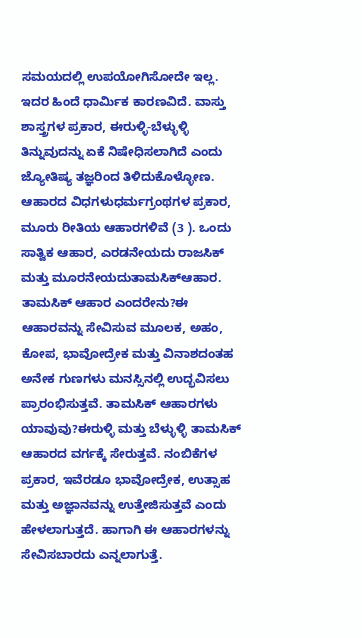ಸಮಯದಲ್ಲಿ ಉಪಯೋಗಿಸೋದೇ ಇಲ್ಲ. ಇದರ ಹಿಂದೆ ಧಾರ್ಮಿಕ ಕಾರಣವಿದೆ. ವಾಸ್ತು ಶಾಸ್ತ್ರಗಳ ಪ್ರಕಾರ, ಈರುಳ್ಳಿ-ಬೆಳ್ಳುಳ್ಳಿ ತಿನ್ನುವುದನ್ನು ಏಕೆ ನಿಷೇಧಿಸಲಾಗಿದೆ ಎಂದು ಜ್ಯೋತಿಷ್ಯ ತಜ್ಞರಿಂದ ತಿಳಿದುಕೊಳ್ಳೋಣ. ಆಹಾರದ ವಿಧಗಳುಧರ್ಮಗ್ರಂಥಗಳ ಪ್ರಕಾರ, ಮೂರು ರೀತಿಯ ಆಹಾರಗಳಿವೆ (3 ). ಒಂದು ಸಾತ್ವಿಕ ಆಹಾರ, ಎರಡನೇಯದು ರಾಜಸಿಕ್ ಮತ್ತು ಮೂರನೇಯದುತಾಮಸಿಕ್ಆಹಾರ. ತಾಮಸಿಕ್ ಆಹಾರ ಎಂದರೇನು?ಈ ಆಹಾರವನ್ನು ಸೇವಿಸುವ ಮೂಲಕ, ಅಹಂ, ಕೋಪ, ಭಾವೋದ್ರೇಕ ಮತ್ತು ವಿನಾಶದಂತಹ ಅನೇಕ ಗುಣಗಳು ಮನಸ್ಸಿನಲ್ಲಿ ಉದ್ಭವಿಸಲು ಪ್ರಾರಂಭಿಸುತ್ತವೆ. ತಾಮಸಿಕ್ ಆಹಾರಗಳು ಯಾವುವು?ಈರುಳ್ಳಿ ಮತ್ತು ಬೆಳ್ಳುಳ್ಳಿ ತಾಮಸಿಕ್ ಆಹಾರದ ವರ್ಗಕ್ಕೆ ಸೇರುತ್ತವೆ. ನಂಬಿಕೆಗಳ ಪ್ರಕಾರ, ಇವೆರಡೂ ಭಾವೋದ್ರೇಕ, ಉತ್ಸಾಹ ಮತ್ತು ಅಜ್ಞಾನವನ್ನು ಉತ್ತೇಜಿಸುತ್ತವೆ ಎಂದು ಹೇಳಲಾಗುತ್ತದೆ. ಹಾಗಾಗಿ ಈ ಆಹಾರಗಳನ್ನು ಸೇವಿಸಬಾರದು ಎನ್ನಲಾಗುತ್ತೆ.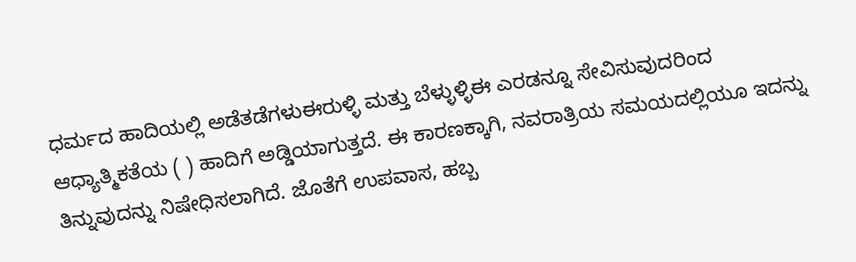ಧರ್ಮದ ಹಾದಿಯಲ್ಲಿ ಅಡೆತಡೆಗಳುಈರುಳ್ಳಿ ಮತ್ತು ಬೆಳ್ಳುಳ್ಳಿಈ ಎರಡನ್ನೂ ಸೇವಿಸುವುದರಿಂದ ಆಧ್ಯಾತ್ಮಿಕತೆಯ ( ) ಹಾದಿಗೆ ಅಡ್ಡಿಯಾಗುತ್ತದೆ. ಈ ಕಾರಣಕ್ಕಾಗಿ, ನವರಾತ್ರಿಯ ಸಮಯದಲ್ಲಿಯೂ ಇದನ್ನು ತಿನ್ನುವುದನ್ನು ನಿಷೇಧಿಸಲಾಗಿದೆ. ಜೊತೆಗೆ ಉಪವಾಸ, ಹಬ್ಬ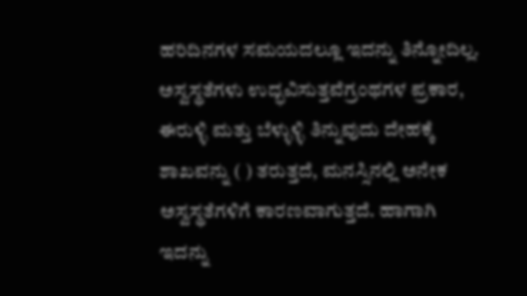ಹರಿದಿನಗಳ ಸಮಯದಲ್ಲೂ ಇದನ್ನು ತಿನ್ನೋದಿಲ್ಲ. ಅಸ್ವಸ್ಥತೆಗಳು ಉದ್ಭವಿಸುತ್ತವೆಗ್ರಂಥಗಳ ಪ್ರಕಾರ, ಈರುಳ್ಳಿ ಮತ್ತು ಬೆಳ್ಳುಳ್ಳಿ ತಿನ್ನುವುದು ದೇಹಕ್ಕೆ ಶಾಖವನ್ನು ( ) ತರುತ್ತದೆ, ಮನಸ್ಸಿನಲ್ಲಿ ಅನೇಕ ಅಸ್ವಸ್ಥತೆಗಳಿಗೆ ಕಾರಣವಾಗುತ್ತದೆ. ಹಾಗಾಗಿ ಇದನ್ನು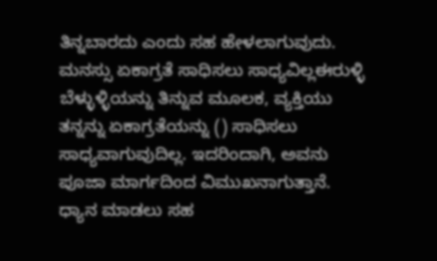ತಿನ್ನಬಾರದು ಎಂದು ಸಹ ಹೇಳಲಾಗುವುದು. ಮನಸ್ಸು ಏಕಾಗ್ರತೆ ಸಾಧಿಸಲು ಸಾಧ್ಯವಿಲ್ಲಈರುಳ್ಳಿ ಬೆಳ್ಳುಳ್ಳಿಯನ್ನು ತಿನ್ನುವ ಮೂಲಕ, ವ್ಯಕ್ತಿಯು ತನ್ನನ್ನು ಏಕಾಗ್ರತೆಯನ್ನು () ಸಾಧಿಸಲು ಸಾಧ್ಯವಾಗುವುದಿಲ್ಲ. ಇದರಿಂದಾಗಿ, ಅವನು ಪೂಜಾ ಮಾರ್ಗದಿಂದ ವಿಮುಖನಾಗುತ್ತಾನೆ. ಧ್ಯಾನ ಮಾಡಲು ಸಹ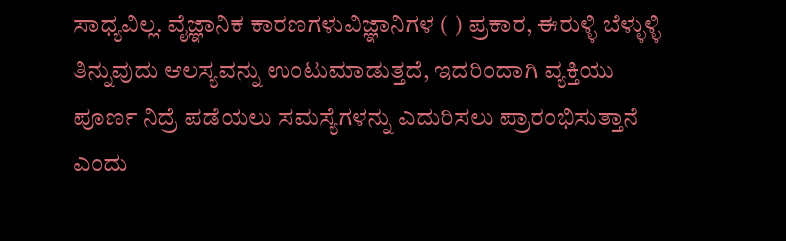ಸಾಧ್ಯವಿಲ್ಲ. ವೈಜ್ಞಾನಿಕ ಕಾರಣಗಳುವಿಜ್ಞಾನಿಗಳ ( ) ಪ್ರಕಾರ, ಈರುಳ್ಳಿ ಬೆಳ್ಳುಳ್ಳಿ ತಿನ್ನುವುದು ಆಲಸ್ಯವನ್ನು ಉಂಟುಮಾಡುತ್ತದೆ, ಇದರಿಂದಾಗಿ ವ್ಯಕ್ತಿಯು ಪೂರ್ಣ ನಿದ್ರೆ ಪಡೆಯಲು ಸಮಸ್ಯೆಗಳನ್ನು ಎದುರಿಸಲು ಪ್ರಾರಂಭಿಸುತ್ತಾನೆ ಎಂದು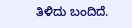ತಿಳಿದು ಬಂದಿದೆ.